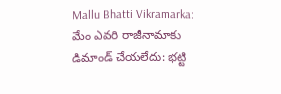Mallu Bhatti Vikramarka: మేం ఎవరి రాజీనామాకు డిమాండ్ చేయలేదు: భట్టి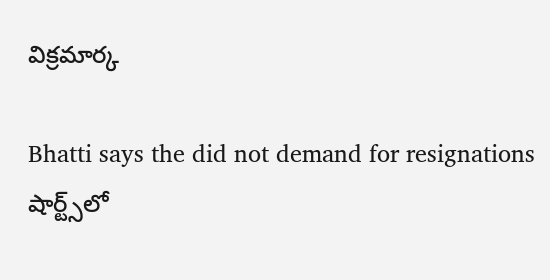విక్రమార్క

Bhatti says the did not demand for resignations
షార్ట్స్‌లో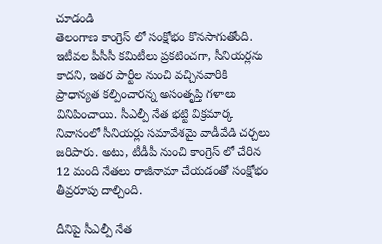చూడండి
తెలంగాణ కాంగ్రెస్ లో సంక్షోభం కొనసాగుతోంది. ఇటీవల పీసీసీ కమిటీలు ప్రకటించగా, సీనియర్లను కాదని, ఇతర పార్టీల నుంచి వచ్చినవారికి ప్రాధాన్యత కల్పించారన్న అసంతృప్తి గళాలు వినిపించాయి. సీఎల్పీ నేత భట్టి విక్రమార్క నివాసంలో సీనియర్లు సమావేశమై వాడీవేడి చర్చలు జరిపారు. అటు, టీడీపీ నుంచి కాంగ్రెస్ లో చేరిన 12 మంది నేతలు రాజీనామా చేయడంతో సంక్షోభం తీవ్రరూపు దాల్చింది.

దీనిపై సీఎల్పీ నేత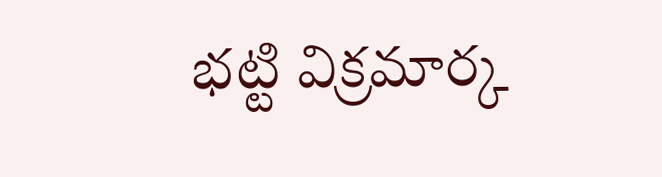భట్టి విక్రమార్క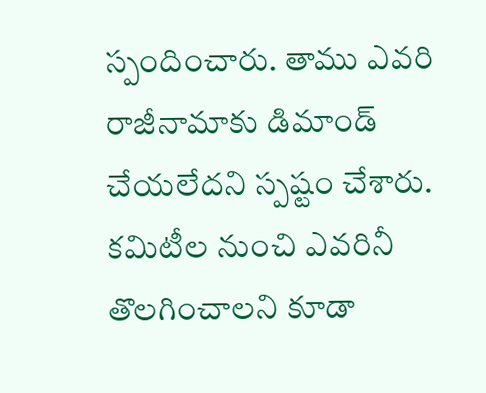స్పందించారు. తాము ఎవరి రాజీనామాకు డిమాండ్ చేయలేదని స్పష్టం చేశారు. కమిటీల నుంచి ఎవరినీ తొలగించాలని కూడా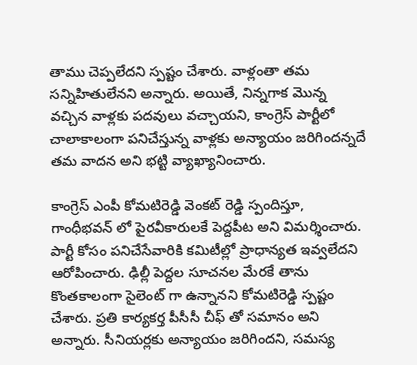తాము చెప్పలేదని స్పష్టం చేశారు. వాళ్లంతా తమ సన్నిహితులేనని అన్నారు. అయితే, నిన్నగాక మొన్న వచ్చిన వాళ్లకు పదవులు వచ్చాయని, కాంగ్రెస్ పార్టీలో చాలాకాలంగా పనిచేస్తున్న వాళ్లకు అన్యాయం జరిగిందన్నదే తమ వాదన అని భట్టి వ్యాఖ్యానించారు.

కాంగ్రెస్ ఎంపీ కోమటిరెడ్డి వెంకట్ రెడ్డి స్పందిస్తూ, గాంధీభవన్ లో పైరవీకారులకే పెద్దపీట అని విమర్శించారు. పార్టీ కోసం పనిచేసేవారికి కమిటీల్లో ప్రాధాన్యత ఇవ్వలేదని ఆరోపించారు. ఢిల్లీ పెద్దల సూచనల మేరకే తాను కొంతకాలంగా సైలెంట్ గా ఉన్నానని కోమటిరెడ్డి స్పష్టం చేశారు. ప్రతి కార్యకర్త పీసీసీ చీఫ్ తో సమానం అని అన్నారు. సీనియర్లకు అన్యాయం జరిగిందని, సమస్య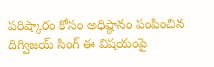పరిష్కారం కోసం అధిష్ఠానం పంపించిన దిగ్విజయ్ సింగ్ ఈ విషయంపై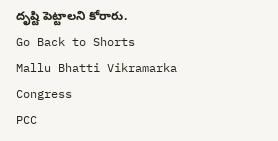దృష్టి పెట్టాలని కోరారు.
Go Back to Shorts
Mallu Bhatti Vikramarka
Congress
PCC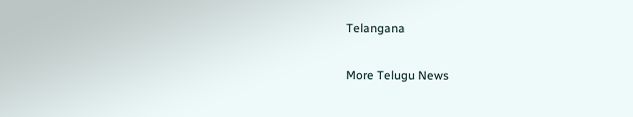Telangana

More Telugu News